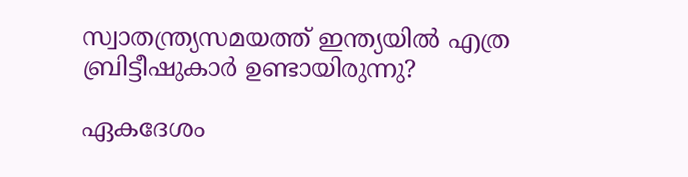സ്വാതന്ത്ര്യസമയത്ത് ഇന്ത്യയിൽ എത്ര ബ്രിട്ടീഷുകാർ ഉണ്ടായിരുന്നു?

ഏകദേശം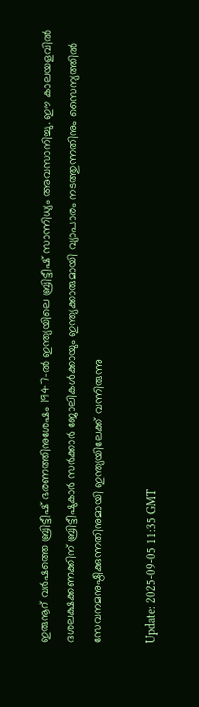ഇരുനൂറ് വർഷത്തെ ബ്രിട്ടീഷ് ഭരണത്തിനുശേഷം 1947-ൽ ഇന്ത്യയിലെ ബ്രിട്ടീഷ് സാന്നിധ്യം അവസാനിച്ചു. ഈ കാലയളവിൽ ദശലക്ഷക്കണക്കിന് ബ്രിട്ടീഷുകാർ സർക്കാർ ജോലികൾക്കായും ഇന്ത്യക്കാരുമായി വ്യാപാരം നടത്തുന്നതിനും സൈന്യത്തിൽ സേവനമനുഷ്ഠിക്കുന്നതിനുമായി ഇന്ത്യയിലേക്ക് വന്നിരുന്നു

Update: 2025-09-05 11:35 GMT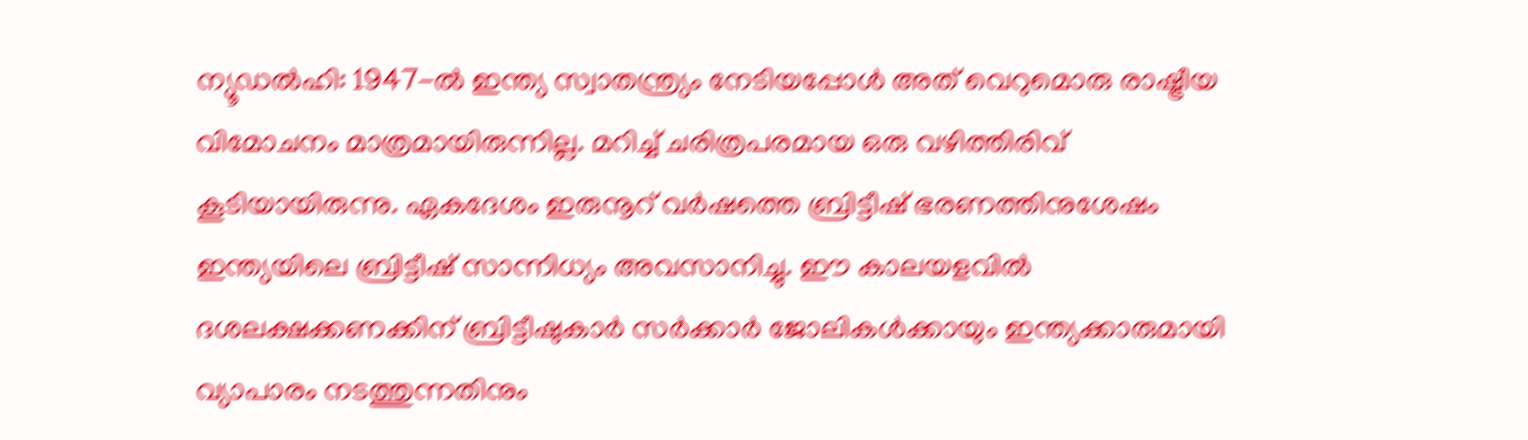ന്യൂഡൽഹി: 1947-ൽ ഇന്ത്യ സ്വാതന്ത്ര്യം നേടിയപ്പോൾ അത് വെറുമൊരു രാഷ്ട്രീയ വിമോചനം മാത്രമായിരുന്നില്ല. മറിച്ച് ചരിത്രപരമായ ഒരു വഴിത്തിരിവ് കൂടിയായിരുന്നു. ഏകദേശം ഇരുനൂറ് വർഷത്തെ ബ്രിട്ടീഷ് ഭരണത്തിനുശേഷം ഇന്ത്യയിലെ ബ്രിട്ടീഷ് സാന്നിധ്യം അവസാനിച്ചു. ഈ കാലയളവിൽ ദശലക്ഷക്കണക്കിന് ബ്രിട്ടീഷുകാർ സർക്കാർ ജോലികൾക്കായും ഇന്ത്യക്കാരുമായി വ്യാപാരം നടത്തുന്നതിനും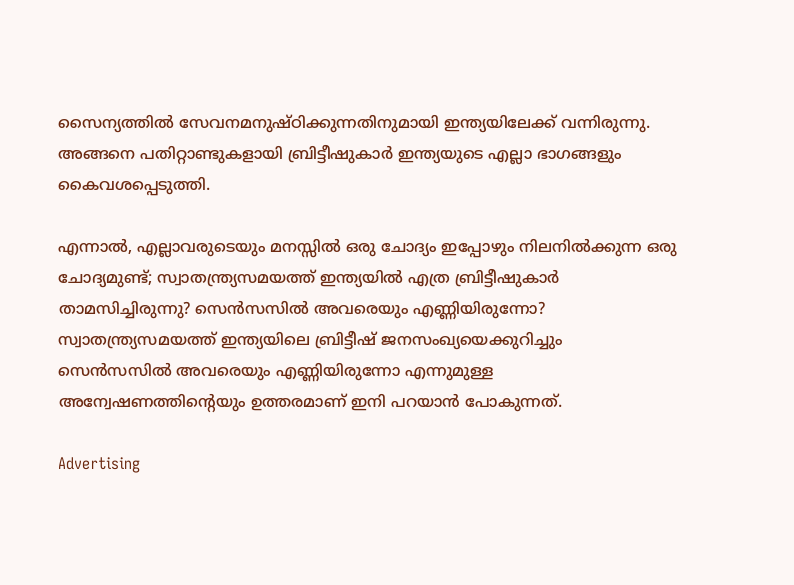സൈന്യത്തിൽ സേവനമനുഷ്ഠിക്കുന്നതിനുമായി ഇന്ത്യയിലേക്ക് വന്നിരുന്നു. അങ്ങനെ പതിറ്റാണ്ടുകളായി ബ്രിട്ടീഷുകാർ ഇന്ത്യയുടെ എല്ലാ ഭാഗങ്ങളും കൈവശപ്പെടുത്തി.

എന്നാൽ, എല്ലാവരുടെയും മനസ്സിൽ ഒരു ചോദ്യം ഇപ്പോഴും നിലനിൽക്കുന്ന ഒരു ചോദ്യമുണ്ട്; സ്വാതന്ത്ര്യസമയത്ത് ഇന്ത്യയിൽ എത്ര ബ്രിട്ടീഷുകാർ താമസിച്ചിരുന്നു? സെൻസസിൽ അവരെയും എണ്ണിയിരുന്നോ? സ്വാതന്ത്ര്യസമയത്ത് ഇന്ത്യയിലെ ബ്രിട്ടീഷ് ജനസംഖ്യയെക്കുറിച്ചും സെൻസസിൽ അവരെയും എണ്ണിയിരുന്നോ എന്നുമുള്ള അന്വേഷണത്തിന്റെയും ഉത്തരമാണ് ഇനി പറയാൻ പോകുന്നത്.

Advertising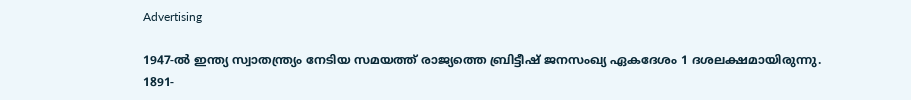Advertising

1947-ൽ ഇന്ത്യ സ്വാതന്ത്ര്യം നേടിയ സമയത്ത് രാജ്യത്തെ ബ്രിട്ടീഷ് ജനസംഖ്യ ഏകദേശം 1 ദശലക്ഷമായിരുന്നു. 1891-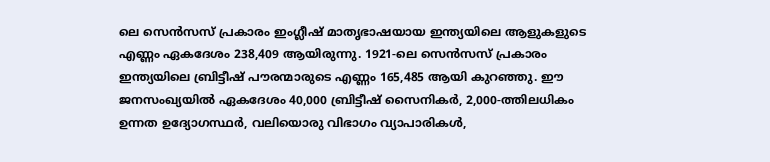ലെ സെൻസസ് പ്രകാരം ഇംഗ്ലീഷ് മാതൃഭാഷയായ ഇന്ത്യയിലെ ആളുകളുടെ എണ്ണം ഏകദേശം 238,409 ആയിരുന്നു. 1921-ലെ സെൻസസ് പ്രകാരം ഇന്ത്യയിലെ ബ്രിട്ടീഷ് പൗരന്മാരുടെ എണ്ണം 165,485 ആയി കുറഞ്ഞു. ഈ ജനസംഖ്യയിൽ ഏകദേശം 40,000 ബ്രിട്ടീഷ് സൈനികർ, 2,000-ത്തിലധികം ഉന്നത ഉദ്യോഗസ്ഥർ, വലിയൊരു വിഭാഗം വ്യാപാരികൾ,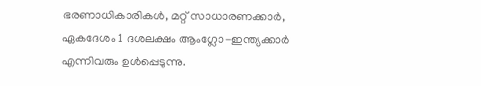ഭരണാധികാരികൾ, മറ്റ് സാധാരണക്കാർ, ഏകദേശം 1 ദശലക്ഷം ആംഗ്ലോ-ഇന്ത്യക്കാർ എന്നിവരും ഉൾപ്പെടുന്നു.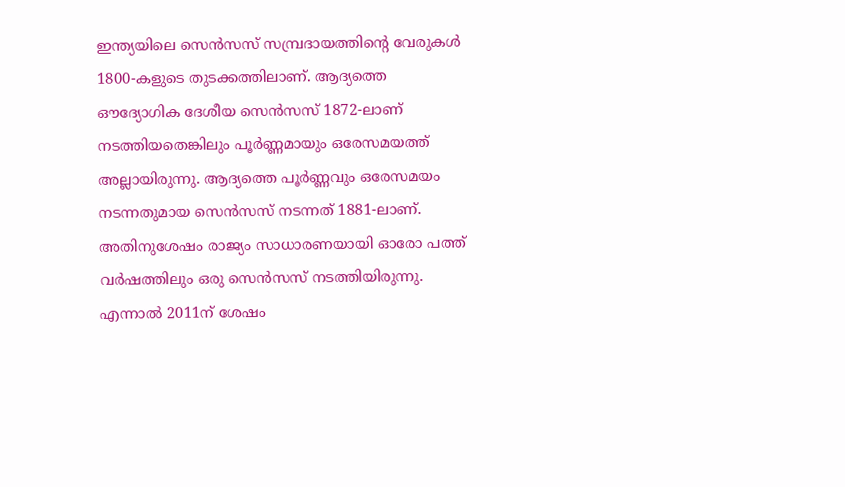ഇന്ത്യയിലെ സെൻസസ് സമ്പ്രദായത്തിന്റെ വേരുകൾ 1800-കളുടെ തുടക്കത്തിലാണ്. ആദ്യത്തെ ഔദ്യോഗിക ദേശീയ സെൻസസ് 1872-ലാണ് നടത്തിയതെങ്കിലും പൂർണ്ണമായും ഒരേസമയത്ത് അല്ലായിരുന്നു. ആദ്യത്തെ പൂർണ്ണവും ഒരേസമയം നടന്നതുമായ സെൻസസ് നടന്നത് 1881-ലാണ്. അതിനുശേഷം രാജ്യം സാധാരണയായി ഓരോ പത്ത് വർഷത്തിലും ഒരു സെൻസസ് നടത്തിയിരുന്നു. എന്നാൽ 2011ന് ശേഷം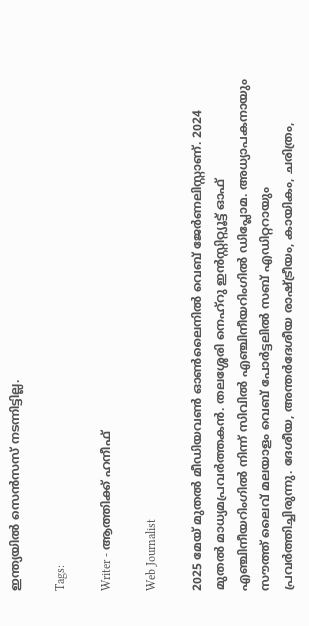ഇന്ത്യയിൽ സെൻസസ് നടന്നിട്ടില്ല.

Tags:

Writer - ആത്തിക്ക് ഹനീഫ്

Web Journalist

2025 മേയ് മുതൽ മീഡിയവൺ ഓൺലൈനിൽ വെബ് ജേർണലിസ്റ്റാണ്. 2024 മുതൽ മാധ്യമപ്രവർത്തകൻ. തലശ്ശേരി നെഹ്‌റു ഇൻസ്റ്റിറ്റ്യൂട്ട് ഓഫ് എഞ്ചിനീയറിംഗിൽ നിന്ന് സിവിൽ എഞ്ചിനീയറിംഗിൽ ഡിപ്ലോമ. അധ്യാപകനായും സൗത്ത് ലൈവ് മലയാളം വെബ് പോർട്ടലിൽ സബ് എഡിറ്ററായും പ്രവർത്തിച്ചിരുന്നു. ദേശീയ, അന്തർദേശീയ രാഷ്ട്രീയം, കായികം, ചരിത്രം,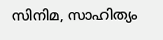സിനിമ, സാഹിത്യം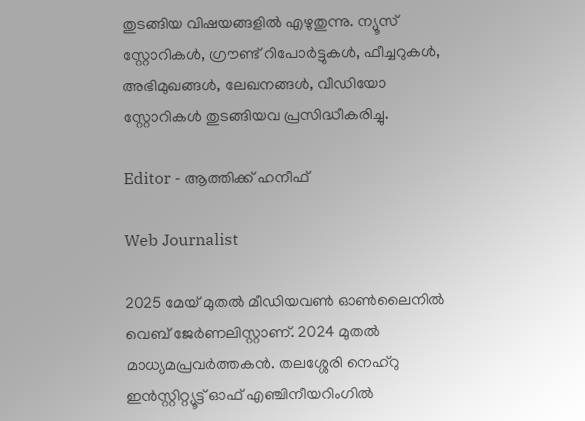തുടങ്ങിയ വിഷയങ്ങളിൽ എഴുതുന്നു. ന്യൂസ് സ്റ്റോറികൾ, ഗ്രൗണ്ട് റിപോർട്ടുകൾ, ഫീച്ചറുകൾ, അഭിമുഖങ്ങൾ, ലേഖനങ്ങൾ, വീഡിയോ സ്റ്റോറികൾ തുടങ്ങിയവ പ്രസിദ്ധീകരിച്ചു.

Editor - ആത്തിക്ക് ഹനീഫ്

Web Journalist

2025 മേയ് മുതൽ മീഡിയവൺ ഓൺലൈനിൽ വെബ് ജേർണലിസ്റ്റാണ്. 2024 മുതൽ മാധ്യമപ്രവർത്തകൻ. തലശ്ശേരി നെഹ്‌റു ഇൻസ്റ്റിറ്റ്യൂട്ട് ഓഫ് എഞ്ചിനീയറിംഗിൽ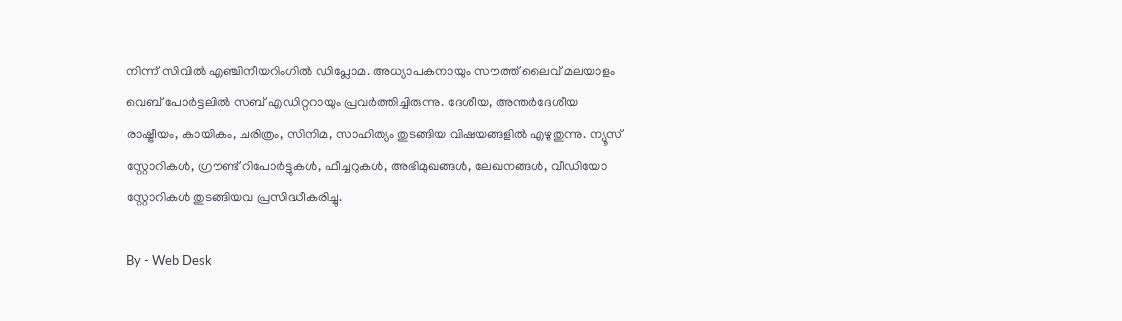നിന്ന് സിവിൽ എഞ്ചിനീയറിംഗിൽ ഡിപ്ലോമ. അധ്യാപകനായും സൗത്ത് ലൈവ് മലയാളം വെബ് പോർട്ടലിൽ സബ് എഡിറ്ററായും പ്രവർത്തിച്ചിരുന്നു. ദേശീയ, അന്തർദേശീയ രാഷ്ട്രീയം, കായികം, ചരിത്രം, സിനിമ, സാഹിത്യം തുടങ്ങിയ വിഷയങ്ങളിൽ എഴുതുന്നു. ന്യൂസ് സ്റ്റോറികൾ, ഗ്രൗണ്ട് റിപോർട്ടുകൾ, ഫീച്ചറുകൾ, അഭിമുഖങ്ങൾ, ലേഖനങ്ങൾ, വീഡിയോ സ്റ്റോറികൾ തുടങ്ങിയവ പ്രസിദ്ധീകരിച്ചു.

By - Web Desk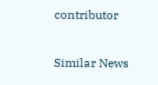contributor

Similar News